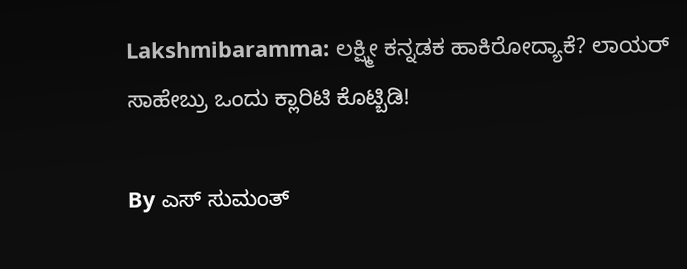Lakshmibaramma: ಲಕ್ಷ್ಮೀ ಕನ್ನಡಕ ಹಾಕಿರೋದ್ಯಾಕೆ? ಲಾಯರ್ ಸಾಹೇಬ್ರು ಒಂದು ಕ್ಲಾರಿಟಿ ಕೊಟ್ಬಿಡಿ!

By ಎಸ್ ಸುಮಂತ್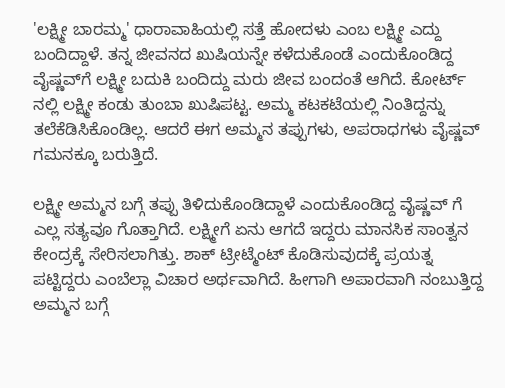'ಲಕ್ಷ್ಮೀ ಬಾರಮ್ಮ' ಧಾರಾವಾಹಿಯಲ್ಲಿ ಸತ್ತೆ ಹೋದಳು ಎಂಬ ಲಕ್ಷ್ಮೀ ಎದ್ದು ಬಂದಿದ್ದಾಳೆ. ತನ್ನ ಜೀವನದ ಖುಷಿಯನ್ನೇ ಕಳೆದುಕೊಂಡೆ ಎಂದುಕೊಂಡಿದ್ದ ವೈಷ್ಣವ್‌ಗೆ ಲಕ್ಷ್ಮೀ ಬದುಕಿ ಬಂದಿದ್ದು ಮರು ಜೀವ ಬಂದಂತೆ ಆಗಿದೆ. ಕೋರ್ಟ್ ನಲ್ಲಿ ಲಕ್ಷ್ಮೀ ಕಂಡು ತುಂಬಾ ಖುಷಿಪಟ್ಟ. ಅಮ್ಮ ಕಟಕಟೆಯಲ್ಲಿ ನಿಂತಿದ್ದನ್ನು ತಲೆಕೆಡಿಸಿಕೊಂಡಿಲ್ಲ. ಆದರೆ ಈಗ ಅಮ್ಮನ ತಪ್ಪುಗಳು, ಅಪರಾಧಗಳು ವೈಷ್ಣವ್ ಗಮನಕ್ಕೂ ಬರುತ್ತಿದೆ.

ಲಕ್ಷ್ಮೀ ಅಮ್ಮನ ಬಗ್ಗೆ ತಪ್ಪು ತಿಳಿದುಕೊಂಡಿದ್ದಾಳೆ‌ ಎಂದುಕೊಂಡಿದ್ದ ವೈಷ್ಣವ್ ಗೆ ಎಲ್ಲ ಸತ್ಯವೂ ಗೊತ್ತಾಗಿದೆ. ಲಕ್ಷ್ಮೀಗೆ ಏನು ಆಗದೆ ಇದ್ದರು ಮಾನಸಿಕ ಸಾಂತ್ವನ ಕೇಂದ್ರಕ್ಕೆ ಸೇರಿಸಲಾಗಿತ್ತು. ಶಾಕ್ ಟ್ರೀಟ್ಮೆಂಟ್ ಕೊಡಿಸುವುದಕ್ಕೆ ಪ್ರಯತ್ನ ಪಟ್ಟಿದ್ದರು ಎಂಬೆಲ್ಲಾ ವಿಚಾರ ಅರ್ಥವಾಗಿದೆ. ಹೀಗಾಗಿ ಅಪಾರವಾಗಿ ನಂಬುತ್ತಿದ್ದ ಅಮ್ಮನ ಬಗ್ಗೆ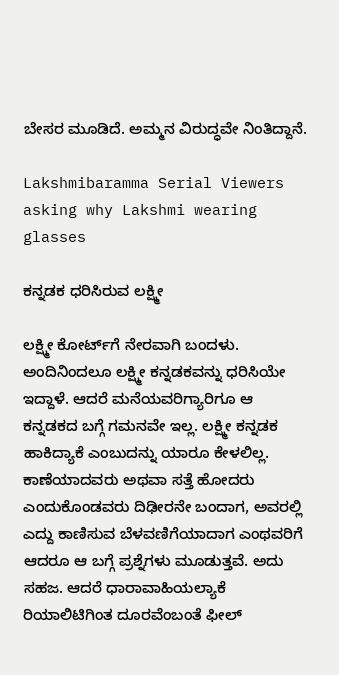ಬೇಸರ ಮೂಡಿದೆ. ಅಮ್ಮನ ವಿರುದ್ಧವೇ ನಿಂತಿದ್ದಾನೆ.

Lakshmibaramma Serial Viewers asking why Lakshmi wearing glasses

ಕನ್ನಡಕ ಧರಿಸಿರುವ ಲಕ್ಷ್ಮೀ

ಲಕ್ಷ್ಮೀ ಕೋರ್ಟ್‌ಗೆ ನೇರವಾಗಿ ಬಂದಳು. ಅಂದಿನಿಂದಲೂ ಲಕ್ಷ್ಮೀ ಕನ್ನಡಕವನ್ನು ಧರಿಸಿಯೇ ಇದ್ದಾಳೆ. ಆದರೆ ಮನೆಯವರಿಗ್ಯಾರಿಗೂ ಆ ಕನ್ನಡಕದ ಬಗ್ಗೆ ಗಮನವೇ ಇಲ್ಲ. ಲಕ್ಷ್ಮೀ ಕನ್ನಡಕ ಹಾಕಿದ್ಯಾಕೆ ಎಂಬುದನ್ನು ಯಾರೂ ಕೇಳಲಿಲ್ಲ. ಕಾಣೆಯಾದವರು ಅಥವಾ ಸತ್ತೆ ಹೋದರು ಎಂದುಕೊಂಡವರು ದಿಢೀರನೇ ಬಂದಾಗ, ಅವರಲ್ಲಿ ಎದ್ದು ಕಾಣಿಸುವ ಬೆಳವಣಿಗೆಯಾದಾಗ ಎಂಥವರಿಗೆ ಆದರೂ ಆ ಬಗ್ಗೆ ಪ್ರಶ್ನೆಗಳು ಮೂಡುತ್ತವೆ. ಅದು ಸಹಜ. ಆದರೆ ಧಾರಾವಾಹಿಯಲ್ಯಾಕೆ ರಿಯಾಲಿಟಿಗಿಂತ ದೂರವೆಂಬಂತೆ ಫೀಲ್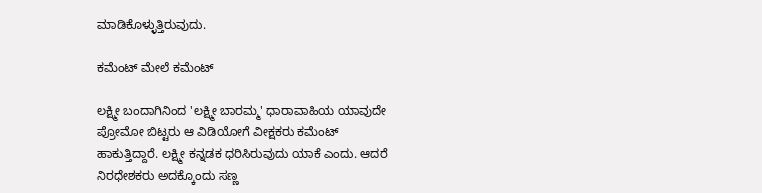ಮಾಡಿಕೊಳ್ಳುತ್ತಿರುವುದು.

ಕಮೆಂಟ್ ಮೇಲೆ ಕಮೆಂಟ್

ಲಕ್ಷ್ಮೀ ಬಂದಾಗಿನಿಂದ 'ಲಕ್ಷ್ಮೀ ಬಾರಮ್ಮ' ಧಾರಾವಾಹಿಯ ಯಾವುದೇ ಪ್ರೋಮೋ ಬಿಟ್ಟರು ಆ ವಿಡಿಯೋಗೆ ವೀಕ್ಷಕರು ಕಮೆಂಟ್ ಹಾಕುತ್ತಿದ್ದಾರೆ. ಲಕ್ಷ್ಮೀ ಕನ್ನಡಕ ಧರಿಸಿರುವುದು ಯಾಕೆ ಎಂದು. ಆದರೆ ನಿರಧೇಶಕರು ಅದಕ್ಕೊಂದು ಸಣ್ಣ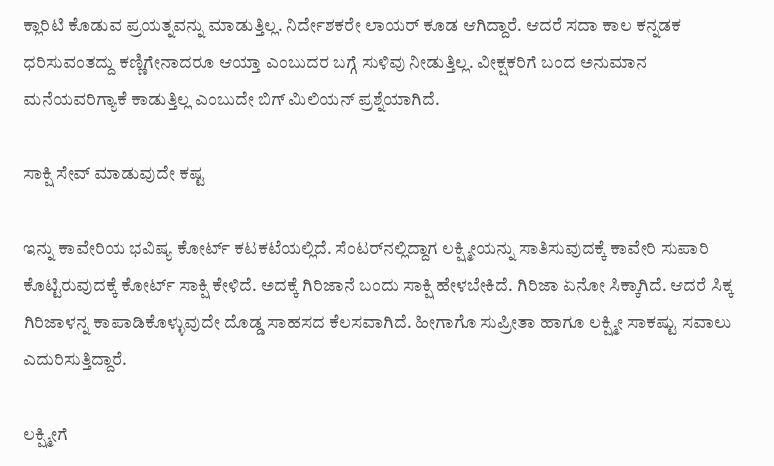ಕ್ಲಾರಿಟಿ ಕೊಡುವ ಪ್ರಯತ್ನವನ್ನು ಮಾಡುತ್ತಿಲ್ಲ. ನಿರ್ದೇಶಕರೇ ಲಾಯರ್ ಕೂಡ ಆಗಿದ್ದಾರೆ. ಆದರೆ ಸದಾ ಕಾಲ ಕನ್ನಡಕ ಧರಿಸುವಂತದ್ದು ಕಣ್ಣಿಗೇನಾದರೂ ಆಯ್ತಾ ಎಂಬುದರ ಬಗ್ಗೆ ಸುಳಿವು ನೀಡುತ್ತಿಲ್ಲ. ವೀಕ್ಷಕರಿಗೆ ಬಂದ ಅನುಮಾನ ಮನೆಯವರಿಗ್ಯಾಕೆ ಕಾಡುತ್ತಿಲ್ಲ ಎಂಬುದೇ ಬಿಗ್ ಮಿಲಿಯನ್ ಪ್ರಶ್ನೆಯಾಗಿದೆ.

ಸಾಕ್ಷಿ ಸೇವ್ ಮಾಡುವುದೇ ಕಷ್ಟ

ಇನ್ನು ಕಾವೇರಿಯ ಭವಿಷ್ಯ ಕೋರ್ಟ್ ಕಟಕಟೆಯಲ್ಲಿದೆ. ಸೆಂಟರ್‌ನಲ್ಲಿದ್ದಾಗ ಲಕ್ಷ್ಮೀಯನ್ನು ಸಾತಿಸುವುದಕ್ಕೆ ಕಾವೇರಿ ಸುಪಾರಿ ಕೊಟ್ಟಿರುವುದಕ್ಕೆ ಕೋರ್ಟ್ ಸಾಕ್ಷಿ ಕೇಳಿದೆ. ಅದಕ್ಕೆ ಗಿರಿಜಾನೆ ಬಂದು ಸಾಕ್ಷಿ ಹೇಳಬೇಕಿದೆ. ಗಿರಿಜಾ ಏನೋ ಸಿಕ್ಕಾಗಿದೆ. ಆದರೆ ಸಿಕ್ಕ ಗಿರಿಜಾಳನ್ನ ಕಾಪಾಡಿಕೊಳ್ಳುವುದೇ ದೊಡ್ಡ ಸಾಹಸದ ಕೆಲಸವಾಗಿದೆ. ಹೀಗಾಗೊ ಸುಪ್ರೀತಾ ಹಾಗೂ ಲಕ್ಷ್ಮೀ ಸಾಕಷ್ಟು ಸವಾಲು ಎದುರಿಸುತ್ತಿದ್ದಾರೆ.

ಲಕ್ಷ್ಮೀಗೆ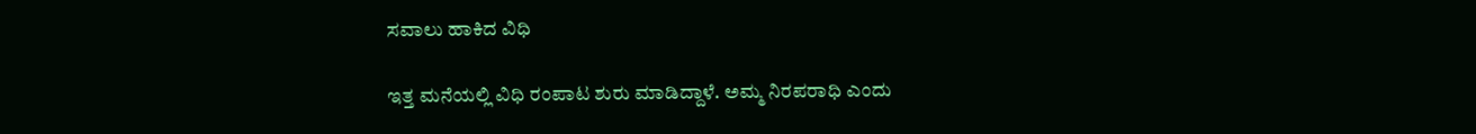ಸವಾಲು ಹಾಕಿದ ವಿಧಿ

ಇತ್ತ ಮನೆಯಲ್ಲಿ ವಿಧಿ ರಂಪಾಟ ಶುರು ಮಾಡಿದ್ದಾಳೆ. ಅಮ್ಮ ನಿರಪರಾಧಿ ಎಂದು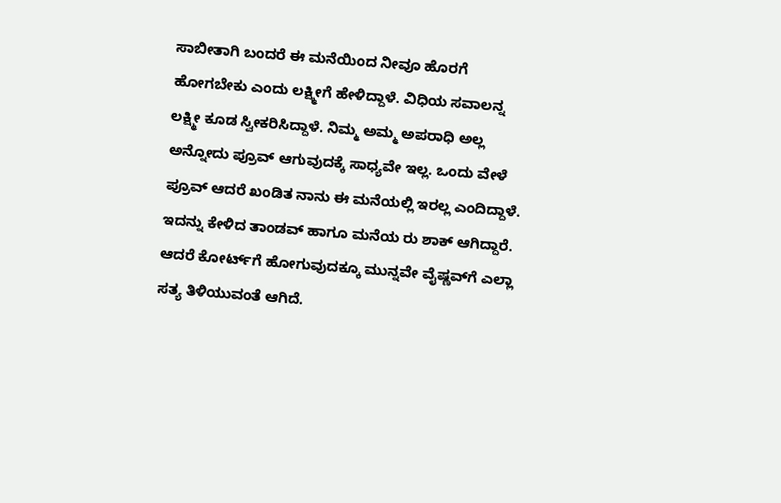ಸಾಬೀತಾಗಿ ಬಂದರೆ ಈ ಮನೆಯಿಂದ ನೀವೂ ಹೊರಗೆ ಹೋಗಬೇಕು ಎಂದು ಲಕ್ಷ್ಮೀಗೆ ಹೇಳಿದ್ದಾಳೆ. ವಿಧಿಯ ಸವಾಲನ್ನ ಲಕ್ಷ್ಮೀ ಕೂಡ ಸ್ವೀಕರಿಸಿದ್ದಾಳೆ. ನಿಮ್ಮ ಅಮ್ಮ ಅಪರಾಧಿ ಅಲ್ಲ ಅನ್ನೋದು ಪ್ರೂವ್ ಆಗುವುದಕ್ಕೆ ಸಾಧ್ಯವೇ ಇಲ್ಲ. ಒಂದು ವೇಳೆ ಪ್ರೂವ್ ಆದರೆ ಖಂಡಿತ ನಾನು ಈ ಮನೆಯಲ್ಲಿ ಇರಲ್ಲ ಎಂದಿದ್ದಾಳೆ. ಇದನ್ನು ಕೇಳಿದ ತಾಂಡವ್ ಹಾಗೂ ಮನೆಯ ರು ಶಾಕ್ ಆಗಿದ್ದಾರೆ. ಆದರೆ ಕೋರ್ಟ್‌ಗೆ ಹೋಗುವುದಕ್ಕೂ ಮುನ್ನವೇ ವೈಷ್ಣವ್‌ಗೆ ಎಲ್ಲಾ ಸತ್ಯ ತಿಳಿಯುವಂತೆ ಆಗಿದೆ.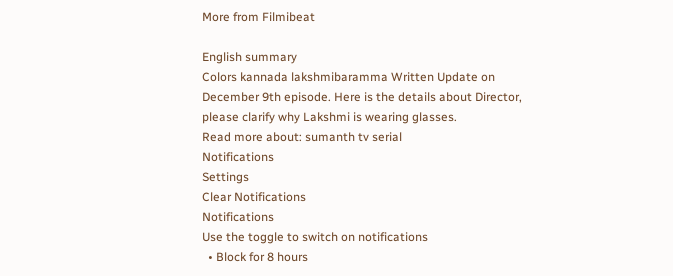More from Filmibeat

English summary
Colors kannada lakshmibaramma Written Update on December 9th episode. Here is the details about Director, please clarify why Lakshmi is wearing glasses.
Read more about: sumanth tv serial
Notifications
Settings
Clear Notifications
Notifications
Use the toggle to switch on notifications
  • Block for 8 hours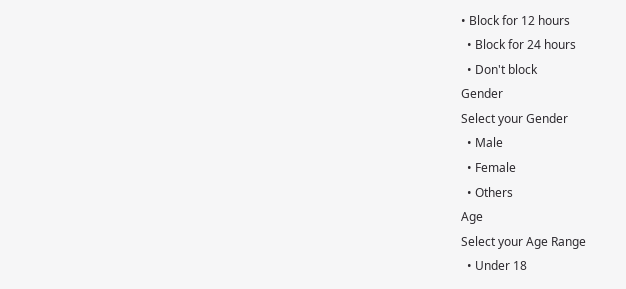• Block for 12 hours
  • Block for 24 hours
  • Don't block
Gender
Select your Gender
  • Male
  • Female
  • Others
Age
Select your Age Range
  • Under 18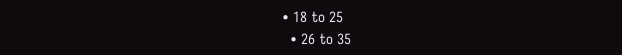• 18 to 25
  • 26 to 35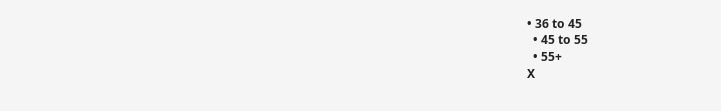• 36 to 45
  • 45 to 55
  • 55+
X